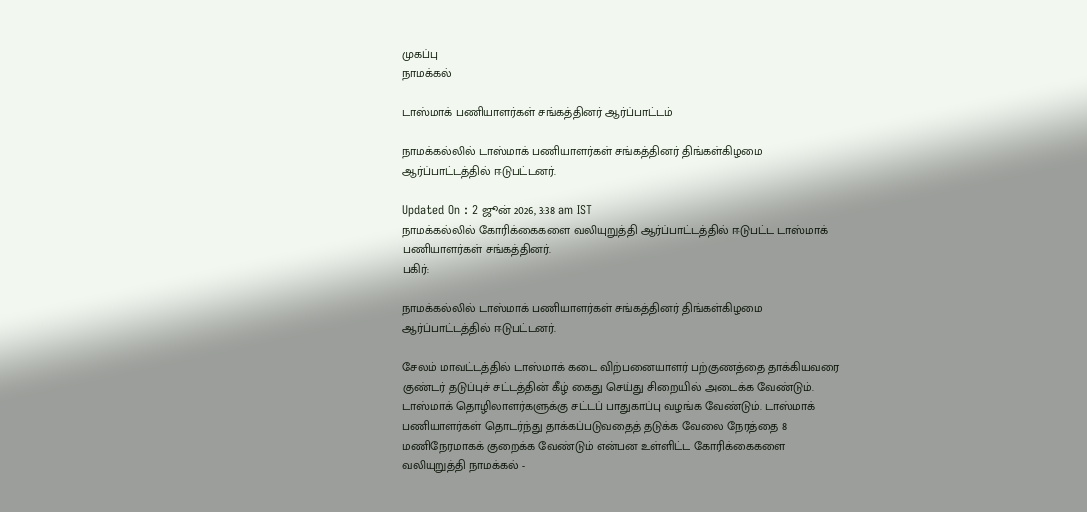முகப்பு
நாமக்கல்

டாஸ்மாக் பணியாளர்கள் சங்கத்தினர் ஆர்ப்பாட்டம்

நாமக்கல்லில் டாஸ்மாக் பணியாளர்கள் சங்கத்தினர் திங்கள்கிழமை ஆர்ப்பாட்டத்தில் ஈடுபட்டனர்.

Updated On : 2 ஜூன் 2026, 3:38 am IST
நாமக்கல்லில் கோரிக்கைகளை வலியுறுத்தி ஆர்ப்பாட்டத்தில் ஈடுபட்ட டாஸ்மாக் பணியாளர்கள் சங்கத்தினர்.
பகிர்:

நாமக்கல்லில் டாஸ்மாக் பணியாளர்கள் சங்கத்தினர் திங்கள்கிழமை ஆர்ப்பாட்டத்தில் ஈடுபட்டனர்.

சேலம் மாவட்டத்தில் டாஸ்மாக் கடை விற்பனையாளர் பற்குணத்தை தாக்கியவரை குண்டர் தடுப்புச் சட்டத்தின் கீழ் கைது செய்து சிறையில் அடைக்க வேண்டும். டாஸ்மாக் தொழிலாளர்களுக்கு சட்டப் பாதுகாப்பு வழங்க வேண்டும். டாஸ்மாக் பணியாளர்கள் தொடர்ந்து தாக்கப்படுவதைத் தடுக்க வேலை நேரத்தை 8 மணிநேரமாகக் குறைக்க வேண்டும் என்பன உள்ளிட்ட கோரிக்கைகளை வலியுறுத்தி நாமக்கல் -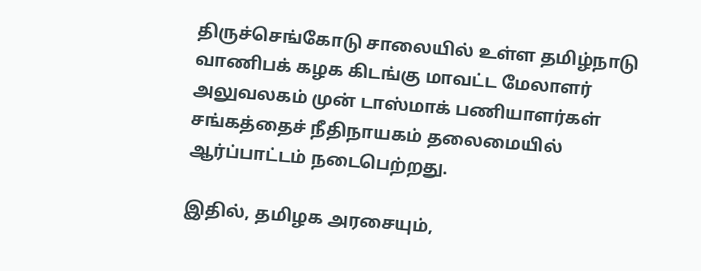திருச்செங்கோடு சாலையில் உள்ள தமிழ்நாடு வாணிபக் கழக கிடங்கு மாவட்ட மேலாளர் அலுவலகம் முன் டாஸ்மாக் பணியாளர்கள் சங்கத்தைச் நீதிநாயகம் தலைமையில் ஆர்ப்பாட்டம் நடைபெற்றது.

இதில், தமிழக அரசையும்,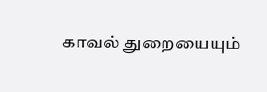காவல் துறையையும்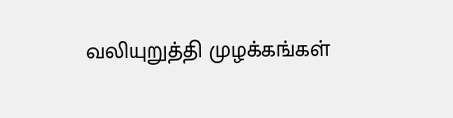வலியுறுத்தி முழக்கங்கள்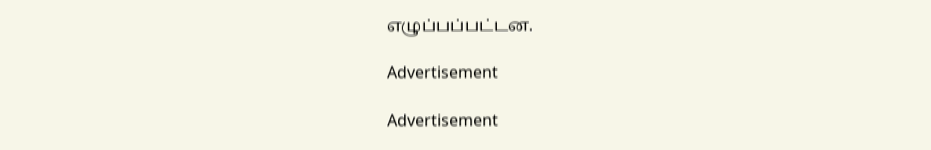எழுப்பப்பட்டன.

Advertisement

Advertisement